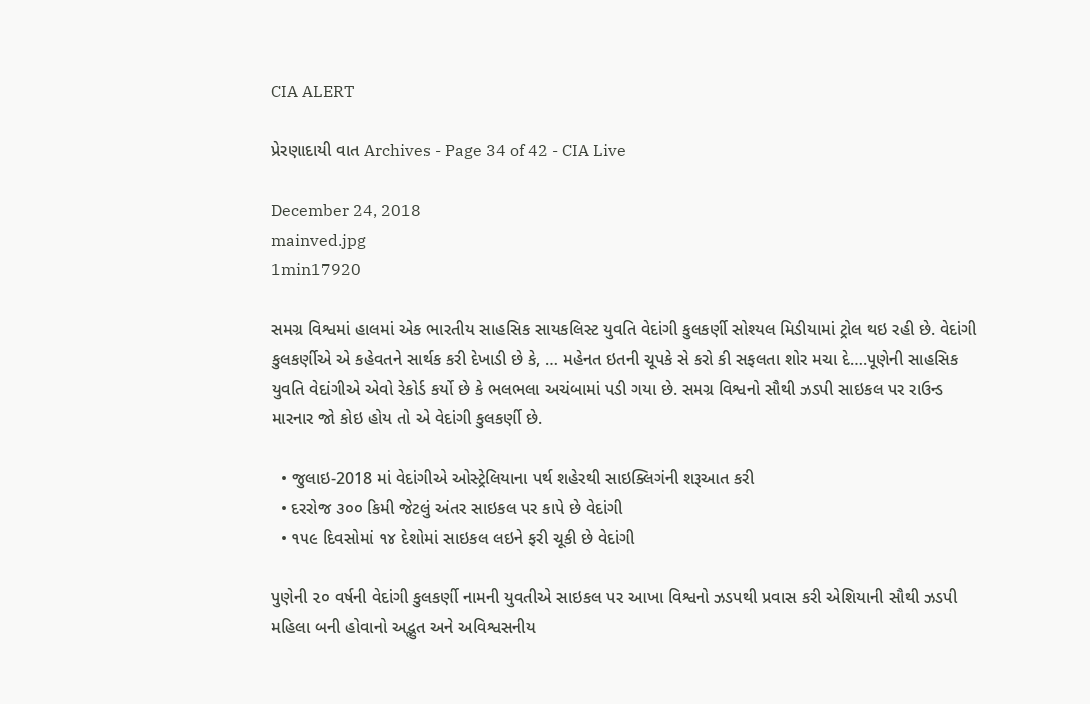CIA ALERT

પ્રેરણાદાયી વાત Archives - Page 34 of 42 - CIA Live

December 24, 2018
mainved.jpg
1min17920

સમગ્ર વિશ્વમાં હાલમાં એક ભારતીય સાહસિક સાયકલિસ્ટ યુવતિ વેદાંગી કુલકર્ણી સોશ્યલ મિડીયામાં ટ્રોલ થઇ રહી છે. વેદાંગી કુલકર્ણીએ એ કહેવતને સાર્થક કરી દેખાડી છે કે, … મહેનત ઇતની ચૂપકે સે કરો કી સફલતા શોર મચા દે….પૂણેની સાહસિક યુવતિ વેદાંગીએ એવો રેકોર્ડ કર્યો છે કે ભલભલા અચંબામાં પડી ગયા છે. સમગ્ર વિશ્વનો સૌથી ઝડપી સાઇકલ પર રાઉન્ડ મારનાર જો કોઇ હોય તો એ વેદાંગી કુલકર્ણી છે.

  • જુલાઇ-2018 માં વેદાંગીએ ઓસ્ટ્રેલિયાના પર્થ શહેરથી સાઇક્લિગંની શરૂઆત કરી
  • દરરોજ ૩૦૦ કિમી જેટલું અંતર સાઇકલ પર કાપે છે વેદાંગી
  • ૧૫૯ દિવસોમાં ૧૪ દેશોમાં સાઇકલ લઇને ફરી ચૂકી છે વેદાંગી

પુણેની ૨૦ વર્ષની વેદાંગી કુલકર્ણી નામની યુવતીએ સાઇકલ પર આખા વિશ્વનો ઝડપથી પ્રવાસ કરી એશિયાની સૌથી ઝડપી મહિલા બની હોવાનો અદ્ભુત અને અવિશ્વસનીય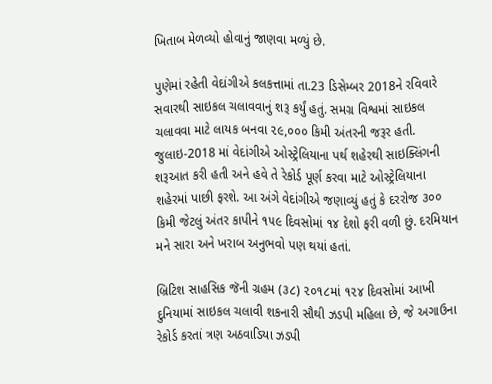ખિતાબ મેળવ્યો હોવાનું જાણવા મળ્યું છે.

પુણેમાં રહેતી વેદાંગીએ કલકત્તામાં તા.23 ડિસેમ્બર 2018ને રવિવારે સવારથી સાઇકલ ચલાવવાનું શરૂ કર્યું હતું. સમગ્ર વિશ્વમાં સાઇકલ ચલાવવા માટે લાયક બનવા ૨૯,૦૦૦ કિમી અંતરની જરૂર હતી. જુલાઇ-2018 માં વેદાંગીએ ઓસ્ટ્રેલિયાના પર્થ શહેરથી સાઇક્લિંગની શરૂઆત કરી હતી અને હવે તે રેકોર્ડ પૂર્ણ કરવા માટે ઓસ્ટ્રેલિયાના શહેરમાં પાછી ફરશે. આ અંગે વેદાંગીએ જણાવ્યું હતું કે દરરોજ ૩૦૦ કિમી જેટલું અંતર કાપીને ૧૫૯ દિવસોમાં ૧૪ દેશો ફરી વળી છું. દરમિયાન મને સારા અને ખરાબ અનુભવો પણ થયાં હતાં.

બ્રિટિશ સાહસિક જૅની ગ્રહમ (૩૮) ૨૦૧૮માં ૧૨૪ દિવસોમાં આખી દુનિયામાં સાઇકલ ચલાવી શકનારી સૌથી ઝડપી મહિલા છે, જે અગાઉના રેકોર્ડ કરતાં ત્રણ અઠવાડિયા ઝડપી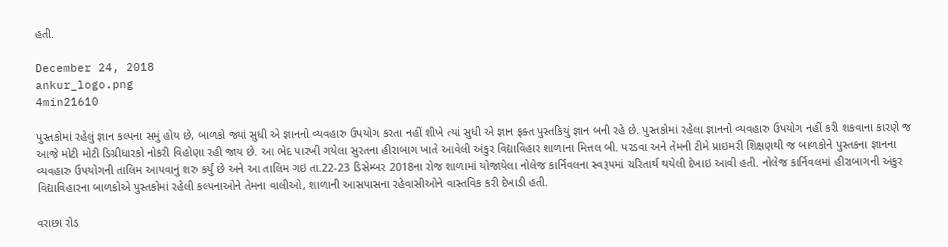હતી.

December 24, 2018
ankur_logo.png
4min21610

પુસ્તકોમાં રહેલું જ્ઞાન કલ્પના સમું હોય છે, બાળકો જ્યાં સુધી એ જ્ઞાનનો વ્યવહારુ ઉપયોગ કરતા નહીં શીખે ત્યાં સુધી એ જ્ઞાન ફક્ત પુસ્તકિયું જ્ઞાન બની રહે છે. પુસ્તકોમાં રહેલા જ્ઞાનનો વ્યવહારુ ઉપયોગ નહીં કરી શકવાના કારણે જ આજે મોટી મોટી ડિગ્રીધારકો નોકરી વિહોણા રહી જાય છે. આ ભેદ પારખી ગયેલા સુરતના હીરાબાગ ખાતે આવેલી અંકુર વિદ્યાવિહાર શાળાના મિત્તલ બી. પરડવા અને તેમની ટીમે પ્રાઇમરી શિક્ષણથી જ બાળકોને પુસ્તકના જ્ઞાનના વ્યવહારુ ઉપયોગની તાલિમ આપવાનું શરુ કર્યું છે અને આ તાલિમ ગઇ તા.22-23 ડિસેમ્બર 2018ના રોજ શાળામાં યોજાયેલા નોલેજ કાર્નિવલના સ્વરૂપમાં ચરિતાર્થ થયેલી દેખાઇ આવી હતી. નોલેજ કાર્નિવલમાં હીરાબાગની અંકુર વિદ્યાવિહારના બાળકોએ પુસ્તકોમાં રહેલી કલ્પનાઓને તેમના વાલીઓ, શાળાની આસપાસના રહેવાસીઓને વાસ્તવિક કરી દેખાડી હતી.

વરાછા રોડ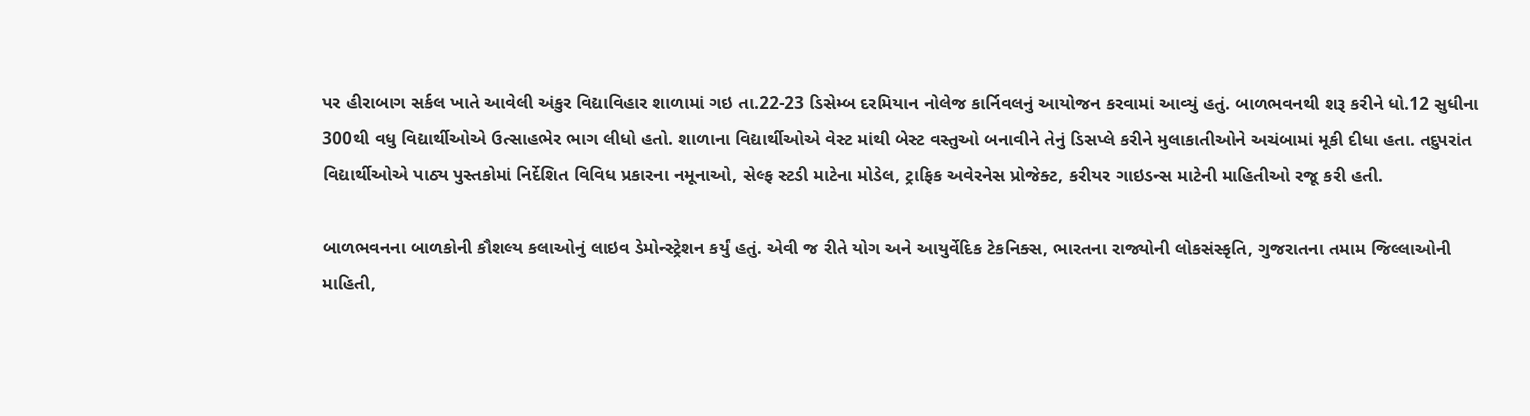પર હીરાબાગ સર્કલ ખાતે આવેલી અંકુર વિદ્યાવિહાર શાળામાં ગઇ તા.22-23 ડિસેમ્બ દરમિયાન નોલેજ કાર્નિવલનું આયોજન કરવામાં આવ્યું હતું. બાળભવનથી શરૂ કરીને ધો.12 સુધીના 300થી વધુ વિદ્યાર્થીઓએ ઉત્સાહભેર ભાગ લીધો હતો. શાળાના વિદ્યાર્થીઓએ વેસ્ટ માંથી બેસ્ટ વસ્તુઓ બનાવીને તેનું ડિસપ્લે કરીને મુલાકાતીઓને અચંબામાં મૂકી દીધા હતા. તદુપરાંત વિદ્યાર્થીઓએ પાઠ્ય પુસ્તકોમાં નિર્દેશિત વિવિધ પ્રકારના નમૂનાઓ, સેલ્ફ સ્ટડી માટેના મોડેલ, ટ્રાફિક અવેરનેસ પ્રોજેક્ટ, કરીયર ગાઇડન્સ માટેની માહિતીઓ રજૂ કરી હતી.

બાળભવનના બાળકોની કૌશલ્ય કલાઓનું લાઇવ ડેમોન્સ્ટ્રેશન કર્યું હતું. એવી જ રીતે યોગ અને આયુર્વેદિક ટેકનિક્સ, ભારતના રાજ્યોની લોકસંસ્કૃતિ, ગુજરાતના તમામ જિલ્લાઓની માહિતી,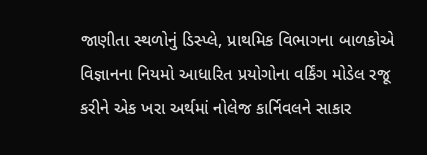જાણીતા સ્થળોનું ડિસ્પ્લે, પ્રાથમિક વિભાગના બાળકોએ વિજ્ઞાનના નિયમો આધારિત પ્રયોગોના વર્કિંગ મોડેલ રજૂ કરીને એક ખરા અર્થમાં નોલેજ કાર્નિવલને સાકાર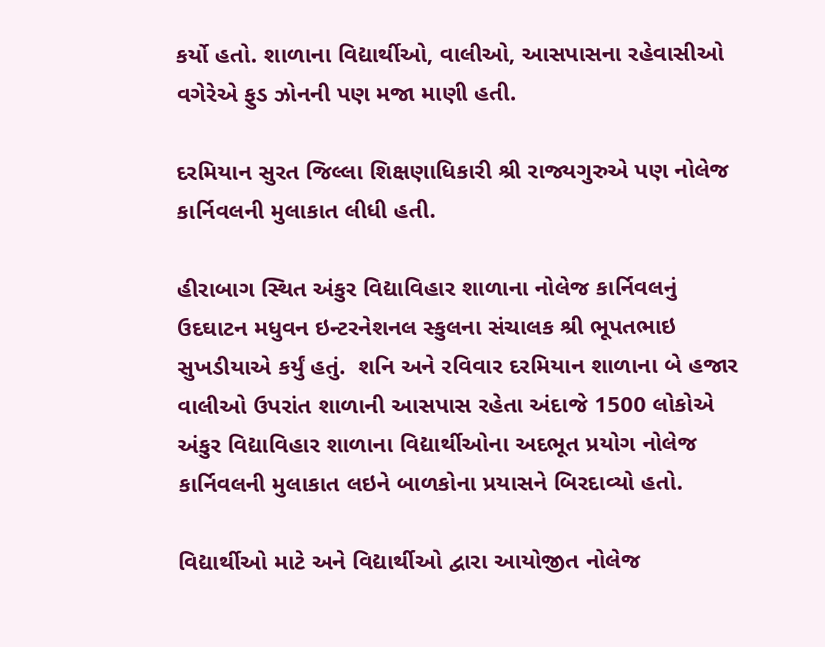કર્યો હતો. શાળાના વિદ્યાર્થીઓ, વાલીઓ, આસપાસના રહેવાસીઓ વગેરેએ ફુડ ઝોનની પણ મજા માણી હતી.

દરમિયાન સુરત જિલ્લા શિક્ષણાધિકારી શ્રી રાજ્યગુરુએ પણ નોલેજ કાર્નિવલની મુલાકાત લીધી હતી.

હીરાબાગ સ્થિત અંકુર વિદ્યાવિહાર શાળાના નોલેજ કાર્નિવલનું ઉદઘાટન મધુવન ઇન્ટરનેશનલ સ્કુલના સંચાલક શ્રી ભૂપતભાઇ સુખડીયાએ કર્યું હતું.  શનિ અને રવિવાર દરમિયાન શાળાના બે હજાર વાલીઓ ઉપરાંત શાળાની આસપાસ રહેતા અંદાજે 1500 લોકોએ અંકુર વિદ્યાવિહાર શાળાના વિદ્યાર્થીઓના અદભૂત પ્રયોગ નોલેજ કાર્નિવલની મુલાકાત લઇને બાળકોના પ્રયાસને બિરદાવ્યો હતો.

વિદ્યાર્થીઓ માટે અને વિદ્યાર્થીઓ દ્વારા આયોજીત નોલેજ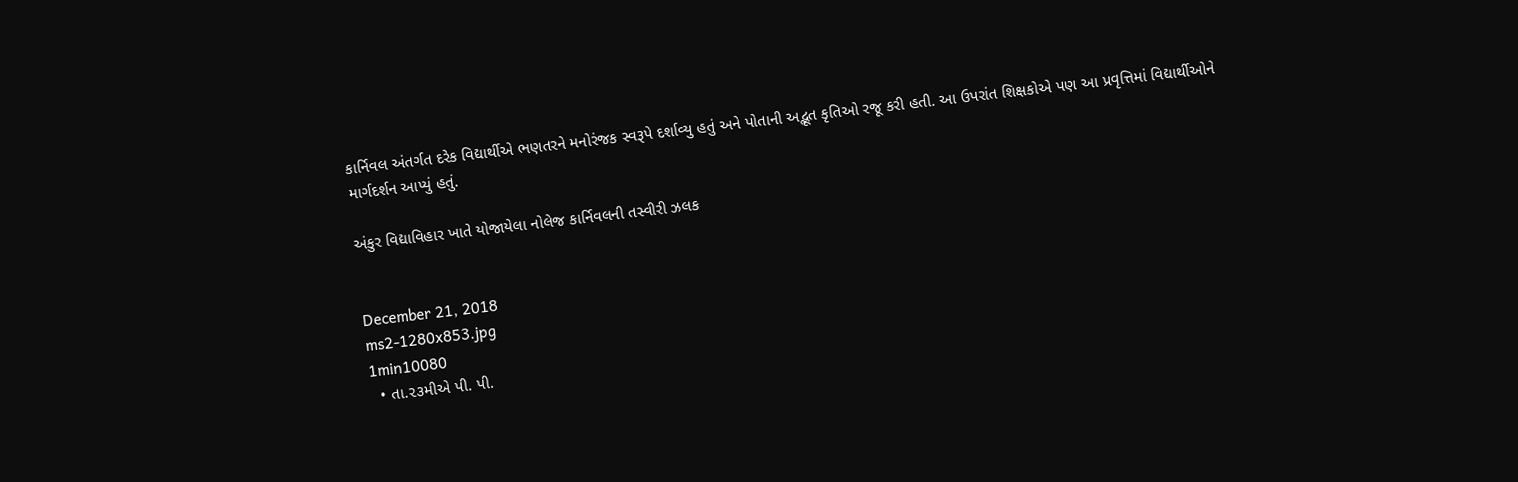કાર્નિવલ અંતર્ગત દરેક વિદ્યાર્થીએ ભણતરને મનોરંજક સ્વરૂપે દર્શાવ્યુ હતું અને પોતાની અદ્ભૂત કૃતિઓ રજૂ કરી હતી. આ ઉપરાંત શિક્ષકોએ પણ આ પ્રવૃત્તિમાં વિદ્યાર્થીઓને માર્ગદર્શન આપ્યું હતું.

અંકુર વિદ્યાવિહાર ખાતે યોજાયેલા નોલેજ કાર્નિવલની તસ્વીરી ઝલક


December 21, 2018
ms2-1280x853.jpg
1min10080
  • તા.૨૩મીએ પી. પી.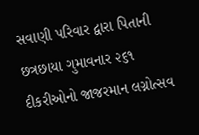સવાણી પરિવાર દ્વારા પિતાની છત્રછાયા ગુમાવનાર ૨૬૧ દીકરીઓનો જાજરમાન લગ્નોત્સવ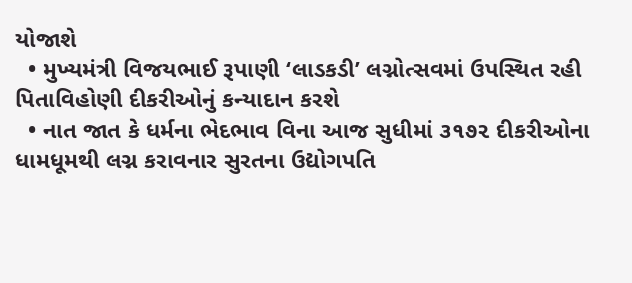યોજાશે
  • મુખ્યમંત્રી વિજયભાઈ રૂપાણી ‘લાડકડી’ લગ્નોત્સવમાં ઉપસ્થિત રહી પિતાવિહોણી દીકરીઓનું કન્યાદાન કરશે
  • નાત જાત કે ધર્મના ભેદભાવ વિના આજ સુધીમાં ૩૧૭૨ દીકરીઓના ધામધૂમથી લગ્ન કરાવનાર સુરતના ઉદ્યોગપતિ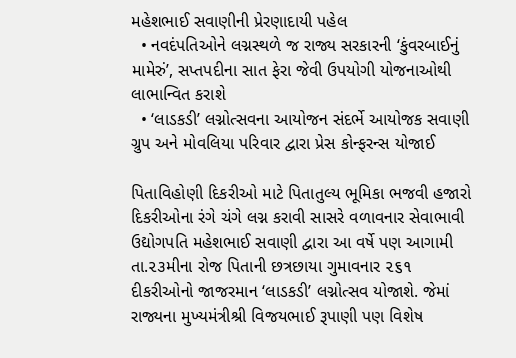મહેશભાઈ સવાણીની પ્રેરણાદાયી પહેલ
  • નવદંપતિઓને લગ્નસ્થળે જ રાજ્ય સરકારની ‘કુંવરબાઈનું મામેરું’, સપ્તપદીના સાત ફેરા જેવી ઉપયોગી યોજનાઓથી લાભાન્વિત કરાશે
  • ‘લાડકડી’ લગ્નોત્સવના આયોજન સંદર્ભે આયોજક સવાણી ગ્રુપ અને મોવલિયા પરિવાર દ્વારા પ્રેસ કોન્ફરન્સ યોજાઈ

પિતાવિહોણી દિકરીઓ માટે પિતાતુલ્ય ભૂમિકા ભજવી હજારો દિકરીઓના રંગે ચંગે લગ્ન કરાવી સાસરે વળાવનાર સેવાભાવી ઉદ્યોગપતિ મહેશભાઈ સવાણી દ્વારા આ વર્ષે પણ આગામી તા.૨૩મીના રોજ પિતાની છત્રછાયા ગુમાવનાર ૨૬૧ દીકરીઓનો જાજરમાન ‘લાડકડી’ લગ્નોત્સવ યોજાશે. જેમાં રાજ્યના મુખ્યમંત્રીશ્રી વિજયભાઈ રૂપાણી પણ વિશેષ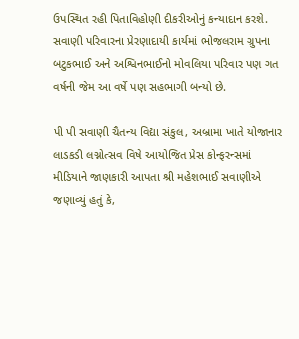ઉપસ્થિત રહી પિતાવિહોણી દીકરીઓનું કન્યાદાન કરશે. સવાણી પરિવારના પ્રેરણાદાયી કાર્યમાં ભોજલરામ ગ્રુપના બટુકભાઈ અને અશ્વિનભાઈનો મોવલિયા પરિવાર પણ ગત વર્ષની જેમ આ વર્ષે પણ સહભાગી બન્યો છે.

પી પી સવાણી ચૈતન્ય વિદ્યા સંકુલ, અબ્રામા ખાતે યોજાનાર લાડકડી લગ્નોત્સવ વિષે આયોજિત પ્રેસ કોન્ફરન્સમાં મીડિયાને જાણકારી આપતા શ્રી મહેશભાઈ સવાણીએ જણાવ્યું હતું કે,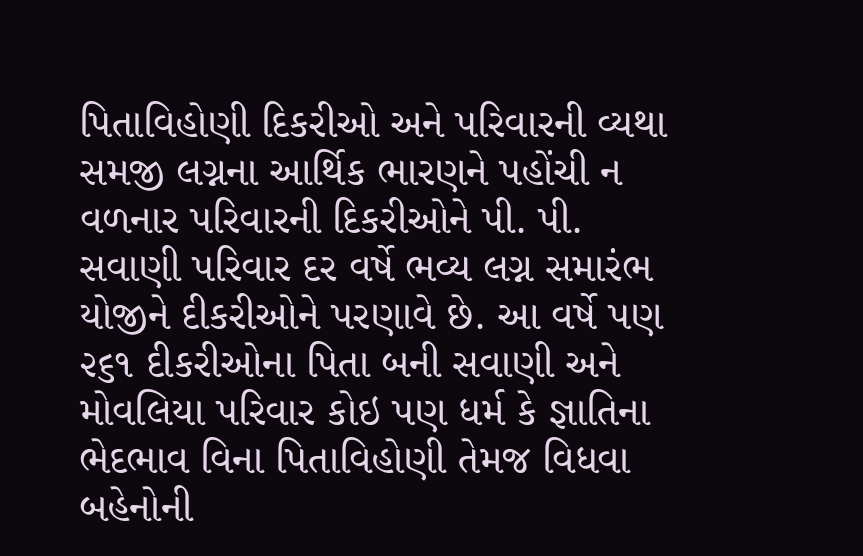પિતાવિહોણી દિકરીઓ અને પરિવારની વ્યથા સમજી લગ્નના આર્થિક ભારણને પહોંચી ન વળનાર પરિવારની દિકરીઓને પી. પી. સવાણી પરિવાર દર વર્ષે ભવ્ય લગ્ન સમારંભ યોજીને દીકરીઓને પરણાવે છે. આ વર્ષે પણ ૨૬૧ દીકરીઓના પિતા બની સવાણી અને મોવલિયા પરિવાર કોઇ પણ ધર્મ કે જ્ઞાતિના ભેદભાવ વિના પિતાવિહોણી તેમજ વિધવા બહેનોની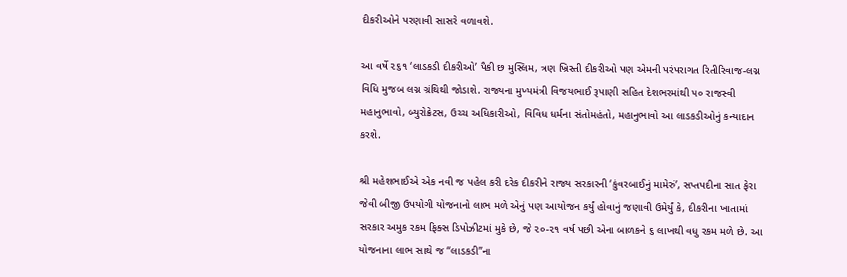દીકરીઓને પરણાવી સાસરે વળાવશે.

આ વર્ષે ૨૬૧ ‘લાડકડી દીકરીઓ’ પૈકી છ મુસ્લિમ, ત્રણ ખ્રિસ્તી દીકરીઓ પણ એમની પરંપરાગત રિતીરિવાજ-લગ્ન વિધિ મુજબ લગ્ન ગ્રંથિથી જોડાશે. રાજ્યના મુખ્યમંત્રી વિજયભાઈ રૂપાણી સહિત દેશભરમાંથી ૫૦ રાજસ્વી મહાનુભાવો, બ્યુરોક્રેટસ, ઉચ્ચ અધિકારીઓ, વિવિધ ધર્મના સંતોમહંતો, મહાનુભાવો આ લાડકડીઓનું કન્યાદાન કરશે.

શ્રી મહેશભાઈએ એક નવી જ પહેલ કરી દરેક દીકરીને રાજ્ય સરકારની ‘કુંવરબાઈનું મામેરું’, સપ્તપદીના સાત ફેરા જેવી બીજી ઉપયોગી યોજનાનો લાભ મળે એનું પણ આયોજન કર્યું હોવાનું જણાવી ઉમેર્યું કે, દીકરીના ખાતામાં સરકાર અમુક રકમ ફિક્સ ડિપોઝીટમાં મુકે છે, જે ૨૦-૨૧ વર્ષ પછી એના બાળકને ૬ લાખથી વધુ રકમ મળે છે. આ યોજનાના લાભ સાથે જ “લાડકડી”ના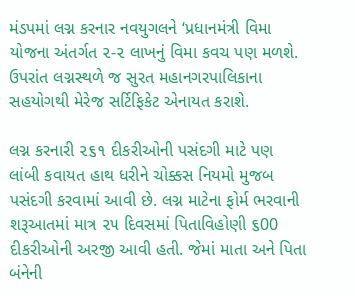મંડપમાં લગ્ન કરનાર નવયુગલને ‘પ્રધાનમંત્રી વિમા યોજના અંતર્ગત ૨-૨ લાખનું વિમા કવચ પણ મળશે. ઉપરાંત લગ્નસ્થળે જ સુરત મહાનગરપાલિકાના સહયોગથી મેરેજ સર્ટિફિકેટ એનાયત કરાશે.

લગ્ન કરનારી ૨૬૧ દીકરીઓની પસંદગી માટે પણ લાંબી કવાયત હાથ ધરીને ચોક્કસ નિયમો મુજબ પસંદગી કરવામાં આવી છે. લગ્ન માટેના ફોર્મ ભરવાની શરૂઆતમાં માત્ર ૨૫ દિવસમાં પિતાવિહોણી ૬00 દીકરીઓની અરજી આવી હતી. જેમાં માતા અને પિતા બંનેની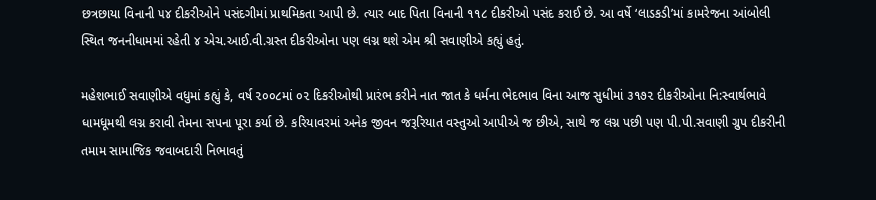છત્રછાયા વિનાની ૫૪ દીકરીઓને પસંદગીમાં પ્રાથમિકતા આપી છે. ત્યાર બાદ પિતા વિનાની ૧૧૮ દીકરીઓ પસંદ કરાઈ છે. આ વર્ષે ‘લાડકડી’માં કામરેજના આંબોલી સ્થિત જનનીધામમાં રહેતી ૪ એચ.આઈ.વી.ગ્રસ્ત દીકરીઓના પણ લગ્ન થશે એમ શ્રી સવાણીએ કહ્યું હતું.

મહેશભાઈ સવાણીએ વધુમાં કહ્યું કે, વર્ષ ૨૦૦૮માં ૦૨ દિકરીઓથી પ્રારંભ કરીને નાત જાત કે ધર્મના ભેદભાવ વિના આજ સુધીમાં ૩૧૭૨ દીકરીઓના નિ:સ્વાર્થભાવે ધામધૂમથી લગ્ન કરાવી તેમના સપના પૂરા કર્યા છે. કરિયાવરમાં અનેક જીવન જરૂરિયાત વસ્તુઓ આપીએ જ છીએ, સાથે જ લગ્ન પછી પણ પી.પી.સવાણી ગ્રુપ દીકરીની તમામ સામાજિક જવાબદારી નિભાવતું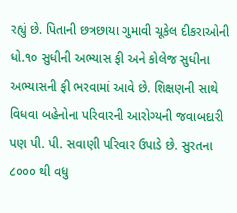રહ્યું છે. પિતાની છત્રછાયા ગુમાવી ચૂકેલ દીકરાઓની ધો.૧૦ સુધીની અભ્યાસ ફી અને કોલેજ સુધીના અભ્યાસની ફી ભરવામાં આવે છે. શિક્ષણની સાથે વિધવા બહેનોના પરિવારની આરોગ્યની જવાબદારી પણ પી. પી. સવાણી પરિવાર ઉપાડે છે. સુરતના ૮૦૦૦ થી વધુ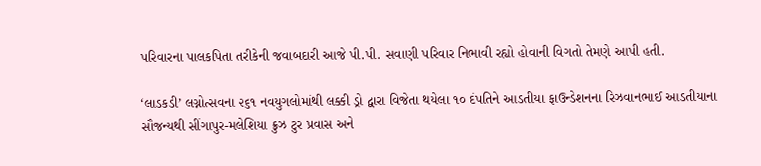પરિવારના પાલકપિતા તરીકેની જવાબદારી આજે પી.પી. સવાણી પરિવાર નિભાવી રહ્યો હોવાની વિગતો તેમણે આપી હતી.

‘લાડકડી’ લગ્નોત્સવના ૨૬૧ નવયુગલોમાંથી લક્કી ડ્રો દ્વારા વિજેતા થયેલા ૧૦ દંપતિને આડતીયા ફાઉન્ડેશનના રિઝવાનભાઈ આડતીયાના સૌજન્યથી સીંગાપુર-મલેશિયા ક્રુઝ ટુર પ્રવાસ અને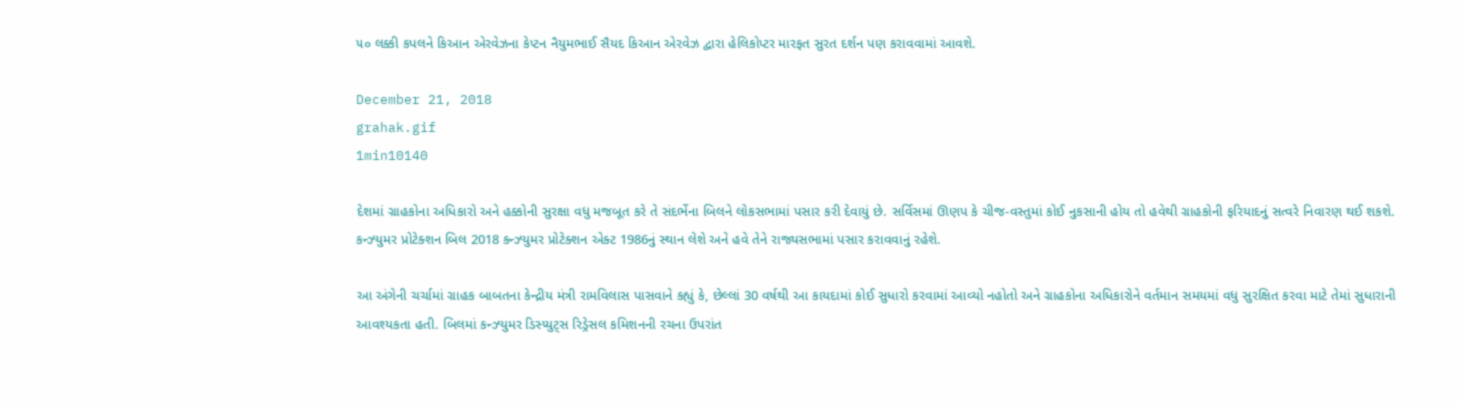૫૦ લક્કી કપલને કિઆન એરવેઝના કેપ્ટન નૈયુમભાઈ સૈયદ કિઆન એરવેઝ દ્વારા હેલિકોપ્ટર મારફત સુરત દર્શન પણ કરાવવામાં આવશે.

December 21, 2018
grahak.gif
1min10140

દેશમાં ગ્રાહકોના અધિકારો અને હક્કોની સુરક્ષા વધુ મજબૂત કરે તે સંદર્ભેના બિલને લોકસભામાં પસાર કરી દેવાયું છે. સર્વિસમાં ઊણપ કે ચીજ-વસ્તુમાં કોઈ નુકસાની હોય તો હવેથી ગ્રાહકોની ફરિયાદનું સત્વરે નિવારણ થઈ શકશે. કન્ઝ્યુમર પ્રોટેક્શન બિલ 2018 કન્ઝ્યુમર પ્રોટેક્શન એક્ટ 1986નું સ્થાન લેશે અને હવે તેને રાજ્યસભામાં પસાર કરાવવાનું રહેશે.

આ અંગેની ચર્ચામાં ગ્રાહક બાબતના કેન્દ્રીય મંત્રી રામવિલાસ પાસવાને કહ્યું કે, છેલ્લાં 30 વર્ષથી આ કાયદામાં કોઈ સુધારો કરવામાં આવ્યો નહોતો અને ગ્રાહકોના અધિકારોને વર્તમાન સમયમાં વધુ સુરક્ષિત કરવા માટે તેમાં સુધારાની આવશ્યકતા હતી. બિલમાં કન્ઝ્યુમર ડિસ્પ્યુટ્સ રિડ્રેસલ કમિશનની રચના ઉપરાંત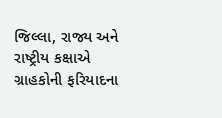જિલ્લા, રાજ્ય અને રાષ્ટ્રીય કક્ષાએ ગ્રાહકોની ફરિયાદના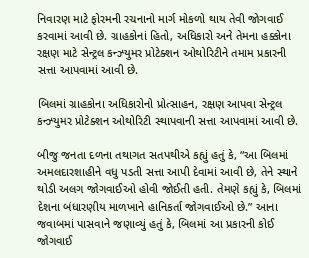નિવારણ માટે ફોરમની રચનાનો માર્ગ મોકળો થાય તેવી જોગવાઈ કરવામાં આવી છે. ગ્રાહકોનાં હિતો, અધિકારો અને તેમના હક્કોના રક્ષણ માટે સેન્ટ્રલ કન્ઝ્યુમર પ્રોટેક્શન ઓથોરિટીને તમામ પ્રકારની સત્તા આપવામાં આવી છે.

બિલમાં ગ્રાહકોના અધિકારોનો પ્રોત્સાહન, રક્ષણ આપવા સેન્ટ્રલ કન્ઝ્યુમર પ્રોટેક્શન ઓથોરિટી સ્થાપવાની સત્તા આપવામાં આવી છે.

બીજુ જનતા દળના તથાગત સતપથીએ કહ્યું હતું કે, “આ બિલમાં અમલદારશાહીને વધુ પડતી સત્તા આપી દેવામાં આવી છે, તેને સ્થાને થોડી અલગ જોગવાઈઓ હોવી જોઈતી હતી. તેમણે કહ્યું કે, બિલમાં દેશના બંધારણીય માળખાને હાનિકર્તા જોગવાઈઓ છે.” આના જવાબમાં પાસવાને જણાવ્યું હતું કે, બિલમાં આ પ્રકારની કોઈ જોગવાઈ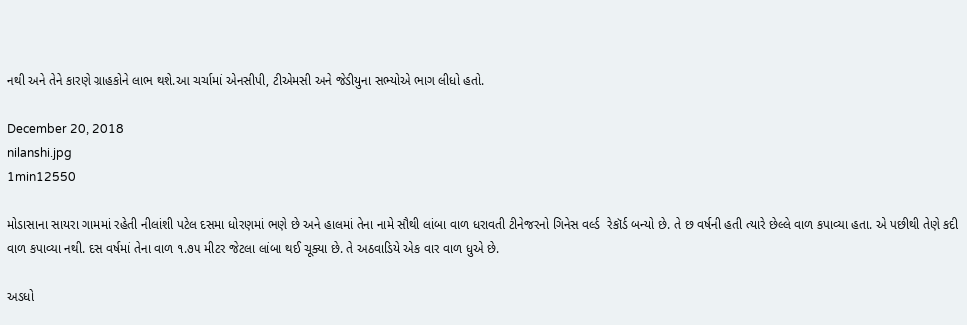નથી અને તેને કારણે ગ્રાહકોને લાભ થશે.આ ચર્ચામાં એનસીપી, ટીએમસી અને જેડીયુના સભ્યોએ ભાગ લીધો હતો.

December 20, 2018
nilanshi.jpg
1min12550

મોડાસાના સાયરા ગામમાં રહેતી નીલાંશી પટેલ દસમા ધોરણમાં ભણે છે અને હાલમાં તેના નામે સૌથી લાંબા વાળ ધરાવતી ટીનેજરનો ગિનેસ વર્લ્ડ  રેકૉર્ડ બન્યો છે. તે છ વર્ષની હતી ત્યારે છેલ્લે વાળ કપાવ્યા હતા. એ પછીથી તેણે કદી વાળ કપાવ્યા નથી. દસ વર્ષમાં તેના વાળ ૧.૭૫ મીટર જેટલા લાંબા થઈ ચૂક્યા છે. તે અઠવાડિયે એક વાર વાળ ધુએ છે.

અડધો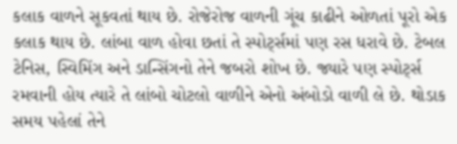કલાક વાળને સૂકવતાં થાય છે. રોજેરોજ વાળની ગૂંચ કાઢીને ઓળતાં પૂરો એક કલાક થાય છે. લાંબા વાળ હોવા છતાં તે સ્પોર્ટ્સમાં પણ રસ ધરાવે છે. ટેબલ ટેનિસ, સ્વિમિંગ અને ડાન્સિંગનો તેને જબરો શોખ છે. જ્યારે પણ સ્પોર્ટ્સ રમવાની હોય ત્યારે તે લાંબો ચોટલો વાળીને એનો અંબોડો વાળી લે છે. થોડાક સમય પહેલાં તેને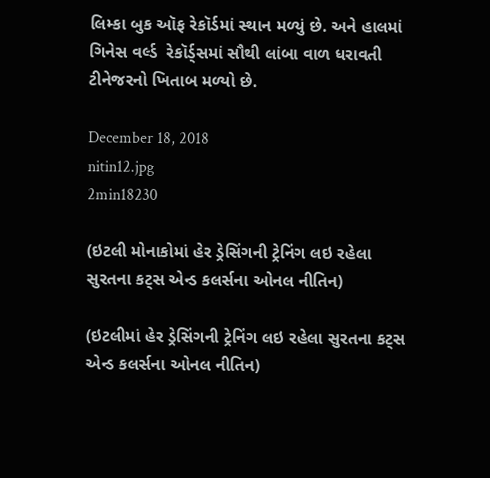લિમ્કા બુક ઑફ રેકૉર્ડમાં સ્થાન મળ્યું છે. અને હાલમાં ગિનેસ વર્લ્ડ  રેકૉર્ડ્સમાં સૌથી લાંબા વાળ ધરાવતી ટીનેજરનો ખિતાબ મળ્યો છે.

December 18, 2018
nitin12.jpg
2min18230

(ઇટલી મોનાકોમાં હેર ડ્રેસિંગની ટ્રેનિંગ લઇ રહેલા સુરતના કટ્સ એન્ડ કલર્સના ઓનલ નીતિન)

(ઇટલીમાં હેર ડ્રેસિંગની ટ્રેનિંગ લઇ રહેલા સુરતના કટ્સ એન્ડ કલર્સના ઓનલ નીતિન)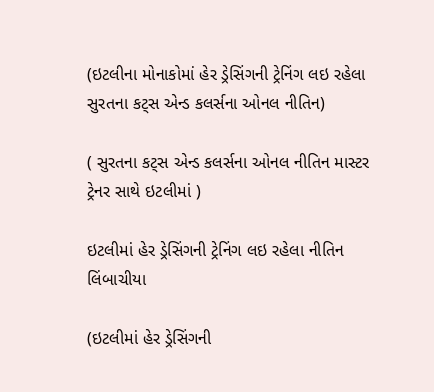(ઇટલીના મોનાકોમાં હેર ડ્રેસિંગની ટ્રેનિંગ લઇ રહેલા સુરતના કટ્સ એન્ડ કલર્સના ઓનલ નીતિન)

( સુરતના કટ્સ એન્ડ કલર્સના ઓનલ નીતિન માસ્ટર ટ્રેનર સાથે ઇટલીમાં )

ઇટલીમાં હેર ડ્રેસિંગની ટ્રેનિંગ લઇ રહેલા નીતિન લિંબાચીયા

(ઇટલીમાં હેર ડ્રેસિંગની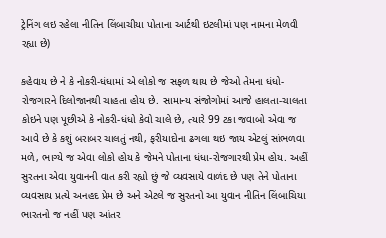ટ્રેનિંગ લઇ રહેલા નીતિન લિંબાચીયા પોતાના આર્ટથી ઇટલીમાં પણ નામના મેળવી રહ્યા છે)

કહેવાય છે ને કે નોકરી-ધંધામાં એ લોકો જ સફળ થાય છે જેઓ તેમના ધંધો-રોજગારને દિલોજાનથી ચાહતા હોય છે. સામાન્ય સંજોગોમાં આજે હાલતા-ચાલતા કોઇને પણ પૂછીએ કે નોકરી-ધંધો કેવો ચાલે છે, ત્યારે 99 ટકા જવાબો એવા જ આવે છે કે કશું બરાબર ચાલતું નથી, ફરીયાદોના ઢગલા થઇ જાય એટલું સાંભળવા મળે, ભાગ્યે જ એવા લોકો હોય કે જેમને પોતાના ધંધા-રોજગારથી પ્રેમ હોય. અહીં સુરતના એવા યુવાનની વાત કરી રહ્યો છું જે વ્યવસાયે વાળંદ છે પણ તેને પોતાના વ્યવસાય પ્રત્યે અનહદ પ્રેમ છે અને એટલે જ સુરતનો આ યુવાન નીતિન લિંબાચિયા ભારતનો જ નહીં પણ આંતર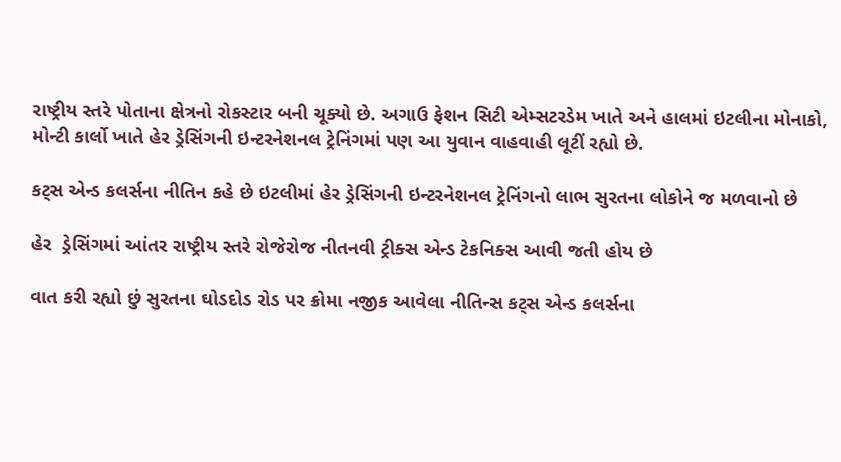રાષ્ટ્રીય સ્તરે પોતાના ક્ષેત્રનો રોકસ્ટાર બની ચૂક્યો છે. અગાઉ ફેશન સિટી એમ્સટરડેમ ખાતે અને હાલમાં ઇટલીના મોનાકો, મોન્ટી કાર્લો ખાતે હેર ડ્રેસિંગની ઇન્ટરનેશનલ ટ્રેનિંગમાં પણ આ યુવાન વાહવાહી લૂટીં રહ્યો છે.

કટ્સ એન્ડ કલર્સના નીતિન કહે છે ઇટલીમાં હેર ડ્રેસિંગની ઇન્ટરનેશનલ ટ્રેનિંગનો લાભ સુરતના લોકોને જ મળવાનો છે

હેર  ડ્રેસિંગમાં આંતર રાષ્ટ્રીય સ્તરે રોજેરોજ નીતનવી ટ્રીક્સ એન્ડ ટેકનિક્સ આવી જતી હોય છે

વાત કરી રહ્યો છું સુરતના ઘોડદોડ રોડ પર ક્રોમા નજીક આવેલા નીતિન્સ કટ્સ એન્ડ કલર્સના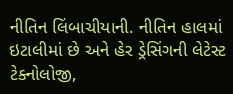નીતિન લિંબાચીયાની. નીતિન હાલમાં ઇટાલીમાં છે અને હેર ડ્રેસિંગની લેટેસ્ટ ટેક્નોલોજી,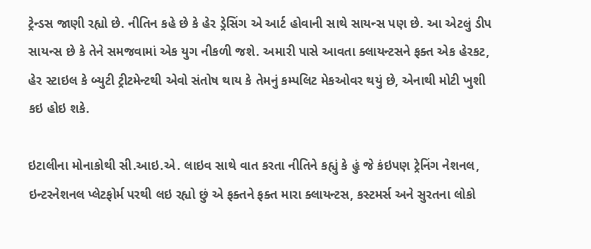ટ્રેન્ડસ જાણી રહ્યો છે. નીતિન કહે છે કે હેર ડ્રેસિંગ એ આર્ટ હોવાની સાથે સાયન્સ પણ છે. આ એટલું ડીપ સાયન્સ છે કે તેને સમજવામાં એક યુગ નીકળી જશે. અમારી પાસે આવતા ક્લાયન્ટસને ફક્ત એક હેરકટ, હેર સ્ટાઇલ કે બ્યુટી ટ્રીટમેન્ટથી એવો સંતોષ થાય કે તેમનું કમ્પલિટ મેકઓવર થયું છે, એનાથી મોટી ખુશી કઇ હોઇ શકે.

ઇટાલીના મોનાકોથી સી.આઇ.એ. લાઇવ સાથે વાત કરતા નીતિને કહ્યું કે હું જે કંઇપણ ટ્રેનિંગ નેશનલ, ઇન્ટરનેશનલ પ્લેટફોર્મ પરથી લઇ રહ્યો છું એ ફક્તને ફક્ત મારા ક્લાયન્ટસ, કસ્ટમર્સ અને સુરતના લોકો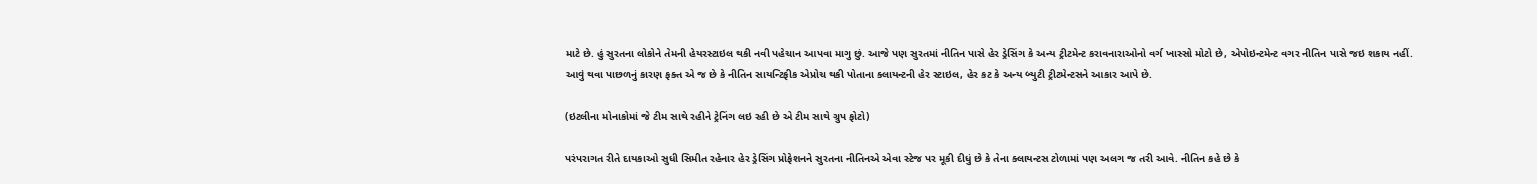માટે છે. હું સુરતના લોકોને તેમની હેયરસ્ટાઇલ થકી નવી પહેચાન આપવા માગુ છું. આજે પણ સુરતમાં નીતિન પાસે હેર ડ્રેસિંગ કે અન્ય ટ્રીટમેન્ટ કરાવનારાઓનો વર્ગ ખાસ્સો મોટો છે, એપોઇન્ટમેન્ટ વગર નીતિન પાસે જઇ શકાય નહીં. આવું થવા પાછળનું કારણ ફક્ત એ જ છે કે નીતિન સાયન્ટિફીક એપ્રોચ થકી પોતાના ક્લાયન્ટની હેર સ્ટાઇલ, હેર કટ કે અન્ય બ્યુટી ટ્રીટમેન્ટસને આકાર આપે છે.

(ઇટલીના મોનાકોમાં જે ટીમ સાથે રહીને ટ્રેનિંગ લઇ રહી છે એ ટીમ સાથે ગ્રુપ ફોટો)

પરંપરાગત રીતે દાયકાઓ સુધી સિમીત રહેનાર હેર ડ્રેસિંગ પ્રોફેશનને સુરતના નીતિનએ એવા સ્ટેજ પર મૂકી દીધું છે કે તેના ક્લાયન્ટસ ટોળામાં પણ અલગ જ તરી આવે. નીતિન કહે છે કે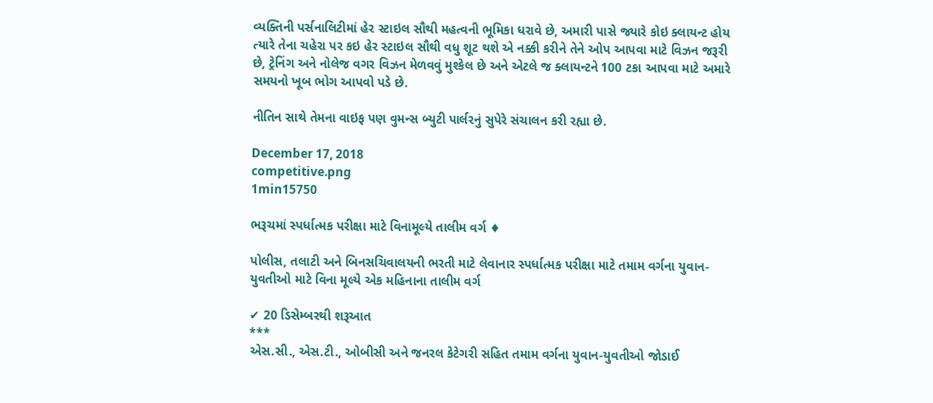વ્યક્તિની પર્સનાલિટીમાં હેર સ્ટાઇલ સૌથી મહત્વની ભૂમિકા ધરાવે છે, અમારી પાસે જ્યારે કોઇ ક્લાયન્ટ હોય ત્યારે તેના ચહેરા પર કઇ હેર સ્ટાઇલ સૌથી વધુ શૂટ થશે એ નક્કી કરીને તેને ઓપ આપવા માટે વિઝન જરૂરી છે, ટ્રેનિંગ અને નોલેજ વગર વિઝન મેળવવું મુશ્કેલ છે અને એટલે જ ક્લાયન્ટને 100 ટકા આપવા માટે અમારે સમયનો ખૂબ ભોગ આપવો પડે છે.

નીતિન સાથે તેમના વાઇફ પણ વુમન્સ બ્યુટી પાર્લરનું સુપેરે સંચાલન કરી રહ્યા છે.

December 17, 2018
competitive.png
1min15750

ભરૂચમાં સ્પર્ધાત્મક પરીક્ષા માટે વિનામૂલ્યે તાલીમ વર્ગ ♦

પોલીસ, તલાટી અને બિનસચિવાલયની ભરતી માટે લેવાનાર સ્પર્ધાત્મક પરીક્ષા માટે તમામ વર્ગના યુવાન-યુવતીઓ માટે વિના મૂલ્યે એક મહિનાના તાલીમ વર્ગ

✔ 20 ડિસેમ્બરથી શરૂઆત
***
એસ.સી., એસ.ટી., ઓબીસી અને જનરલ કેટેગરી સહિત તમામ વર્ગના યુવાન-યુવતીઓ જોડાઈ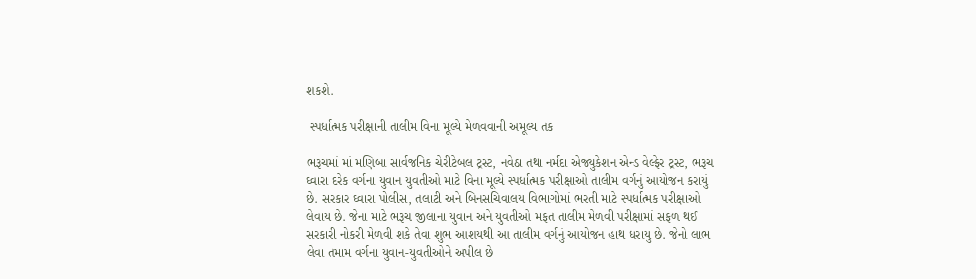શકશે.

 સ્પર્ધાત્મક પરીક્ષાની તાલીમ વિના મૂલ્યે મેળવવાની અમૂલ્ય તક

ભરૂચમાં માં મણિબા સાર્વજનિક ચેરીટેબલ ટ્રસ્ટ, નવેઠા તથા નર્મદા એજ્યુકેશન એન્ડ વેલ્ફેર ટ્રસ્ટ, ભરૂચ ઘ્વારા દરેક વર્ગના યુવાન યુવતીઓ માટે વિના મૂલ્યે સ્પર્ધાત્મક પરીક્ષાઓ તાલીમ વર્ગનું આયોજન કરાયું છે. સરકાર ઘ્વારા પોલીસ, તલાટી અને બિનસચિવાલય વિભાગોમાં ભરતી માટે સ્પર્ધાત્મક પરીક્ષાઓ લેવાય છે. જેના માટે ભરૂચ જીલાના યુવાન અને યુવતીઓ મફત તાલીમ મેળવી પરીક્ષામાં સફળ થઈ સરકારી નોકરી મેળવી શકે તેવા શુભ આશયથી આ તાલીમ વર્ગનું આયોજન હાથ ધરાયુ છે. જેનો લાભ લેવા તમામ વર્ગના યુવાન-યુવતીઓને અપીલ છે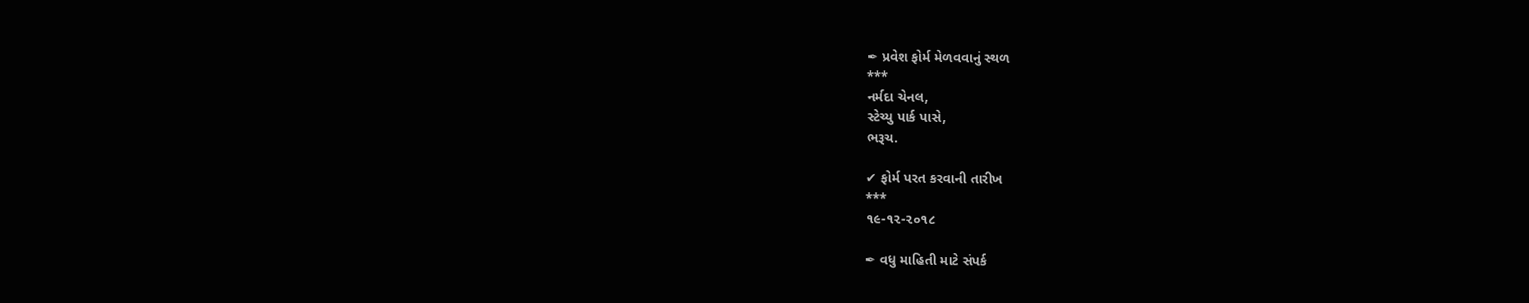✒ પ્રવેશ ફોર્મ મેળવવાનું સ્થળ
***
નર્મદા ચેનલ,
સ્ટેચ્યુ પાર્ક પાસે,
ભરૂચ.

✔ ફોર્મ પરત કરવાની તારીખ
***
૧૯-૧૨-૨૦૧૮

✒ વધુ માહિતી માટે સંપર્ક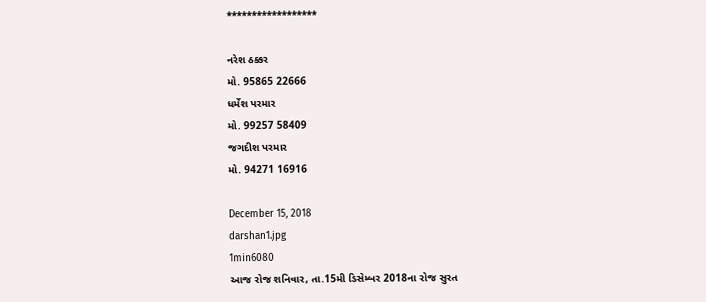******************

નરેશ ઠક્કર
મો. 95865 22666
ધર્મેશ પરમાર
મો. 99257 58409
જગદીશ પરમાર
મો. 94271 16916

December 15, 2018
darshan1.jpg
1min6080
આજ રોજ શનિવાર, તા.15મી ડિસેમ્બર 2018ના રોજ સુરત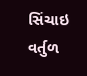સિંચાઇ વર્તુળ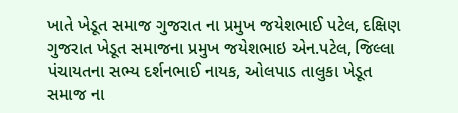ખાતે ખેડૂત સમાજ ગુજરાત ના પ્રમુખ જયેશભાઈ પટેલ, દક્ષિણ ગુજરાત ખેડૂત સમાજના પ્રમુખ જયેશભાઇ એન.પટેલ, જિલ્લા પંચાયતના સભ્ય દર્શનભાઈ નાયક, ઓલપાડ તાલુકા ખેડૂત સમાજ ના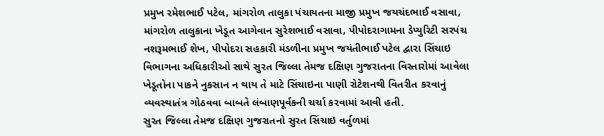પ્રમુખ રમેશભાઈ પટેલ, માંગરોળ તાલુકા પંચાયતના માજી પ્રમુખ જયચંદભાઈ વસાવા, માંગરોળ તાલુકાના ખેડૂત આગેવાન સુરેશભાઈ વસાવા, પીપોદરાગામના ડેપ્યુરિટી સરપંચ નશરૂમભાઈ શેખ, પીપોદરા સહકારી મંડળીના પ્રમુખ જયંતીભાઈ પટેલ દ્વારા સિંચાઇ વિભાગના અધિકારીઓ સાથે સુરત જિલ્લા તેમજ દક્ષિણ ગુજરાતના વિસ્તારોમાં આવેલા ખેડૂતોના પાકને નુકસાન ન થાય તે માટે સિંચાઇના પાણી રોટેશનથી વિતરીત કરવાનું વ્યવસ્થાતંત્ર ગોઠવવા બાબતે લંબાણપૂર્વકની ચર્ચા કરવામાં આવી હતી.
સુરત જિલ્લા તેમજ દક્ષિણ ગુજરાતનો સુરત સિંચાઇ વર્તુળમાં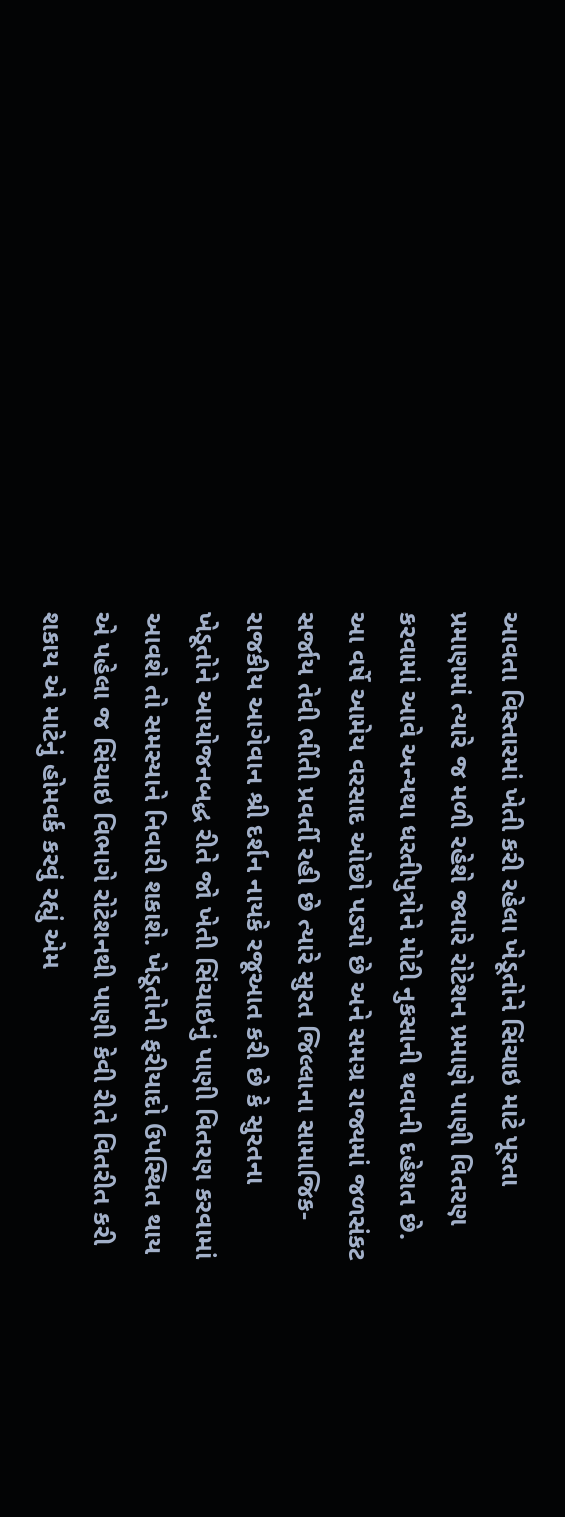આવતા વિસ્તારમાં ખેતી કરી રહેલા ખેડૂતોને સિંચાઇ માટે પૂરતા પ્રમાણમાં ત્યારે જ મળી રહેશે જ્યારે રોટેશન પ્રમાણે પાણી વિતરણ કરવામાં આવે અન્યથા ધરતીપુત્રોને મોટી નુકસાની થવાની દહેશત છે. આ વર્ષે આમેય વરસાદ ઓછો પડ્યો છે અને સમગ્ર રાજ્યમાં જળસંકટ સર્જાય તેવી ભીંતી પ્રવર્તી રહી છે ત્યારે સુરત જિલ્લાના સામાજિક-રાજકીય આગેવાન શ્રી દર્શન નાયકે રજૂઆત કરી છે કે સુરતના ખેડૂતોને આયોજનબદ્ધ રીતે જો ખેતી સિંચાઇનું પાણી વિતરણ કરવામાં આવશે તો સમસ્યાને નિવારી શકાશે. ખેડૂતોની ફરીયાદો ઉપસ્થિત થાય એ પહેલા જ સિંચાઇ વિભાગે રોટેશનથી પાણી કેવી રીતે વિતરીત કરી શકાય એ માટેનું હોમવર્ક કરવું રહ્યું એમ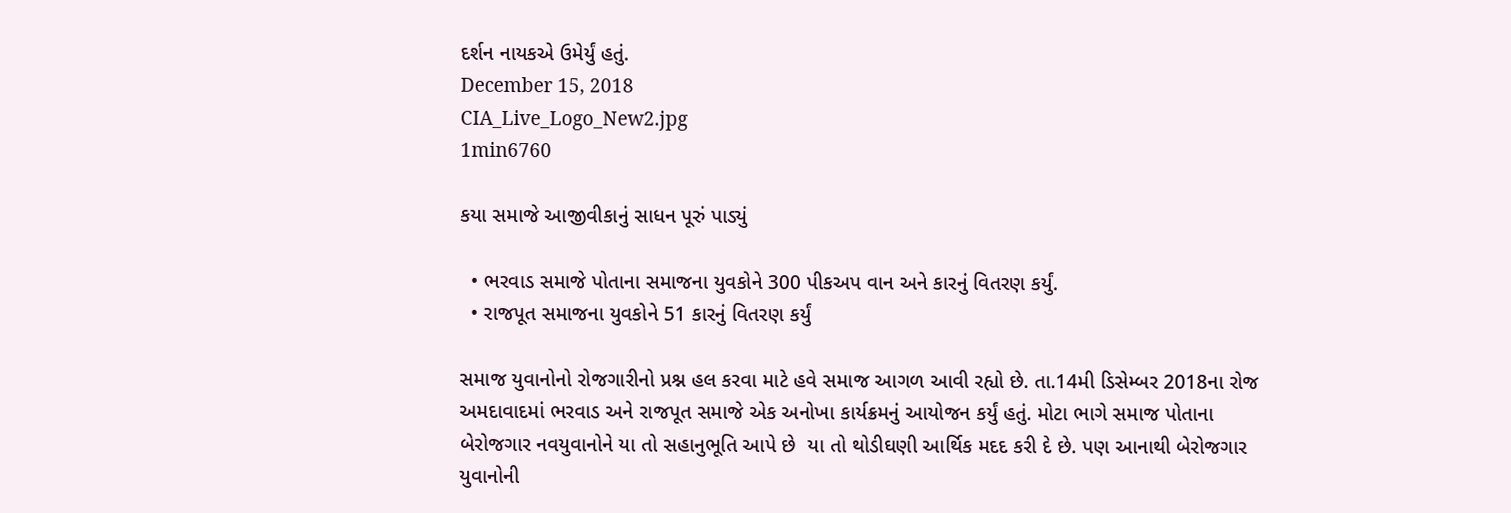દર્શન નાયકએ ઉમેર્યું હતું.
December 15, 2018
CIA_Live_Logo_New2.jpg
1min6760

કયા સમાજે આજીવીકાનું સાધન પૂરું પાડ્યું

  • ભરવાડ સમાજે પોતાના સમાજના યુવકોને 300 પીકઅપ વાન અને કારનું વિતરણ કર્યું.
  • રાજપૂત સમાજના યુવકોને 51 કારનું વિતરણ કર્યું

સમાજ યુવાનોનો રોજગારીનો પ્રશ્ન હલ કરવા માટે હવે સમાજ આગળ આવી રહ્યો છે. તા.14મી ડિસેમ્બર 2018ના રોજ અમદાવાદમાં ભરવાડ અને રાજપૂત સમાજે એક અનોખા કાર્યક્રમનું આયોજન કર્યું હતું. મોટા ભાગે સમાજ પોતાના બેરોજગાર નવયુવાનોને યા તો સહાનુભૂતિ આપે છે  યા તો થોડીઘણી આર્થિક મદદ કરી દે છે. પણ આનાથી બેરોજગાર યુવાનોની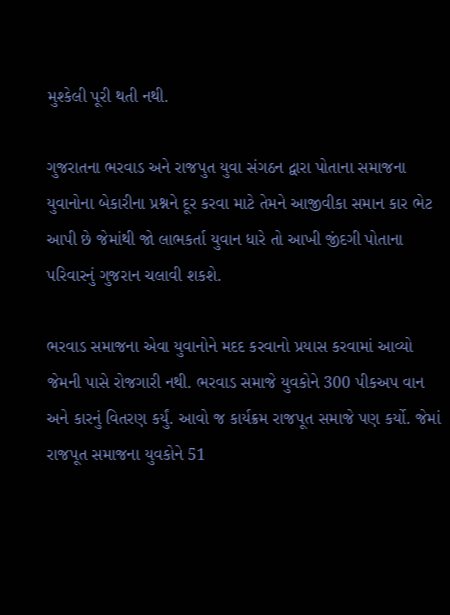મુશ્કેલી પૂરી થતી નથી.

ગુજરાતના ભરવાડ અને રાજપુત યુવા સંગઠન દ્વારા પોતાના સમાજના યુવાનોના બેકારીના પ્રશ્નને દૂર કરવા માટે તેમને આજીવીકા સમાન કાર ભેટ આપી છે જેમાંથી જો લાભકર્તા યુવાન ધારે તો આખી જીંદગી પોતાના પરિવારનું ગુજરાન ચલાવી શકશે.

ભરવાડ સમાજના એવા યુવાનોને મદદ કરવાનો પ્રયાસ કરવામાં આવ્યો જેમની પાસે રોજગારી નથી. ભરવાડ સમાજે યુવકોને 300 પીકઅપ વાન અને કારનું વિતરણ કર્યું. આવો જ કાર્યક્રમ રાજપૂત સમાજે પણ કર્યો. જેમાં રાજપૂત સમાજના યુવકોને 51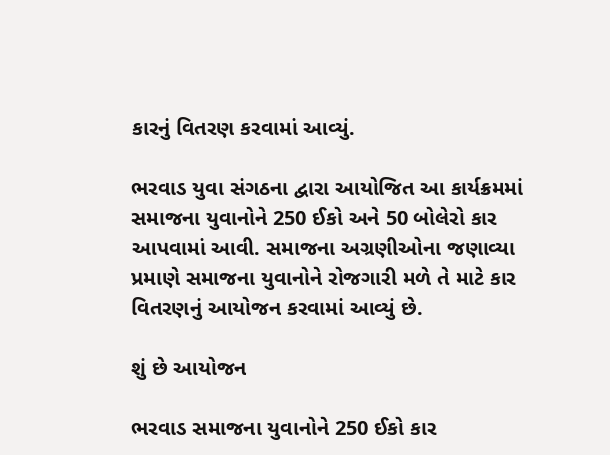કારનું વિતરણ કરવામાં આવ્યું.

ભરવાડ યુવા સંગઠના દ્વારા આયોજિત આ કાર્યક્રમમાં સમાજના યુવાનોને 250 ઈકો અને 50 બોલેરો કાર આપવામાં આવી. સમાજના અગ્રણીઓના જણાવ્યા પ્રમાણે સમાજના યુવાનોને રોજગારી મળે તે માટે કાર વિતરણનું આયોજન કરવામાં આવ્યું છે.

શું છે આયોજન

ભરવાડ સમાજના યુવાનોને 250 ઈકો કાર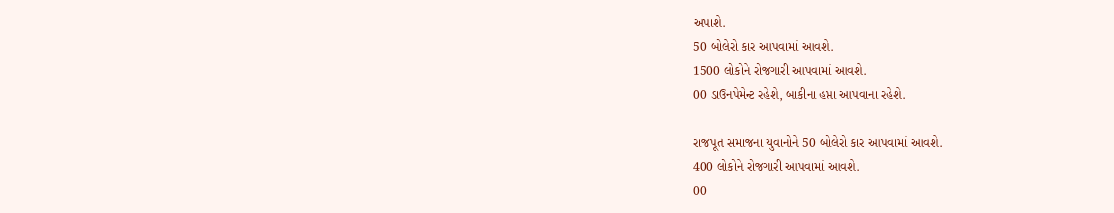અપાશે.
50 બોલેરો કાર આપવામાં આવશે.
1500 લોકોને રોજગારી આપવામાં આવશે.
00 ડાઉનપેમેન્ટ રહેશે, બાકીના હપ્તા આપવાના રહેશે.

રાજપૂત સમાજના યુવાનોને 50 બોલેરો કાર આપવામાં આવશે.
400 લોકોને રોજગારી આપવામાં આવશે.
00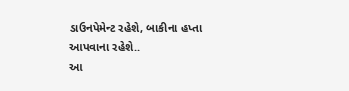ડાઉનપેમેન્ટ રહેશે, બાકીના હપ્તા આપવાના રહેશે..
આ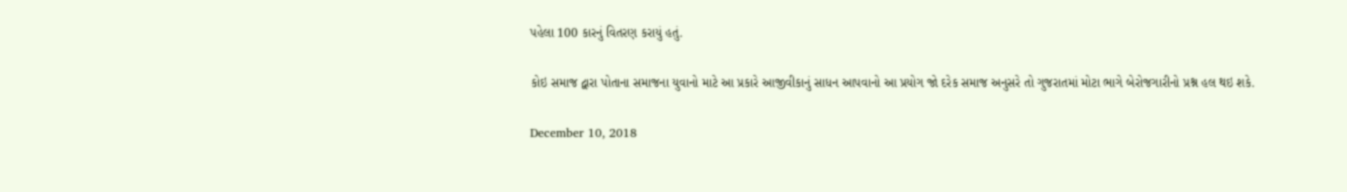પહેલા 100 કારનું વિતરણ કરાયું હતું.

કોઇ સમાજ દ્વારા પોતાના સમાજના યુવાનો માટે આ પ્રકારે આજીવીકાનું સાધન આપવાનો આ પ્રયોગ જો દરેક સમાજ અનુસરે તો ગુજરાતમાં મોટા ભાગે બેરોજગારીનો પ્રશ્ન હલ થઇ શકે.

December 10, 2018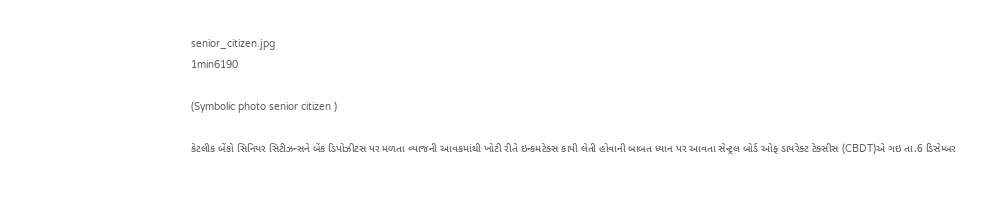senior_citizen.jpg
1min6190

(Symbolic photo senior citizen )

કેટલીક બેંકો સિનિયર સિટીઝન્સને બેંક ડિપોઝીટસ પર મળતા વ્યાજની આવકમાંથી ખોટી રીતે ઇન્કમટેક્સ કાપી લેતી હોવાની બાબત ધ્યાન પર આવતા સેન્ટ્રલ બોર્ડ ઓફ ડાયરેક્ટ ટેક્સીસ (CBDT)એ ગઇ તા.6 ડિસેમ્બર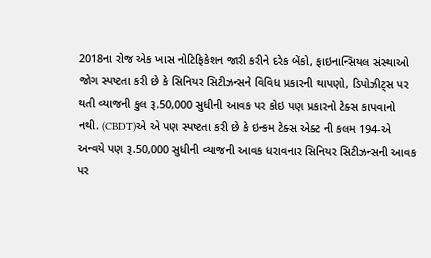2018ના રોજ એક ખાસ નોટિફિકેશન જારી કરીને દરેક બેંકો, ફાઇનાન્સિયલ સંસ્થાઓ જોગ સ્પષ્ટતા કરી છે કે સિનિયર સિટીઝન્સને વિવિધ પ્રકારની થાપણો, ડિપોઝીટ્સ પર થતી વ્યાજની કુલ રૂ.50,000 સુધીની આવક પર કોઇ પણ પ્રકારનો ટેક્સ કાપવાનો નથી. (CBDT)એ એ પણ સ્પષ્ટતા કરી છે કે ઇન્કમ ટેક્સ એક્ટ ની કલમ 194-એ અન્વયે પણ રૂ.50,000 સુધીની વ્યાજની આવક ધરાવનાર સિનિયર સિટીઝન્સની આવક પર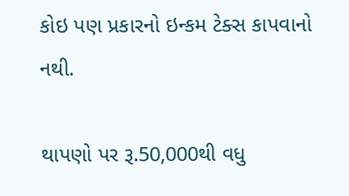કોઇ પણ પ્રકારનો ઇન્કમ ટેક્સ કાપવાનો નથી.

થાપણો પર રૂ.50,000થી વધુ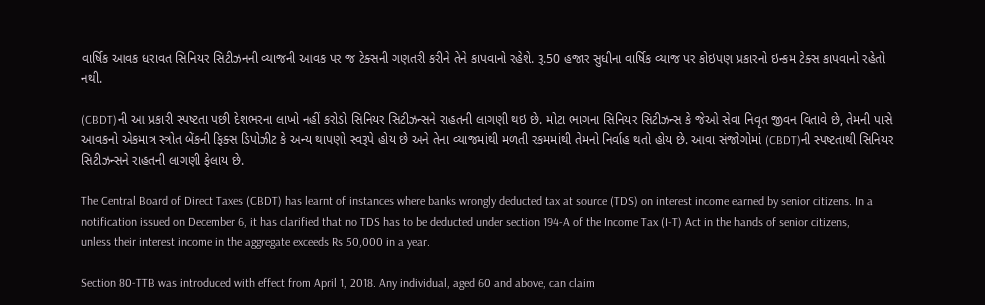વાર્ષિક આવક ધરાવત સિનિયર સિટીઝનની વ્યાજની આવક પર જ ટેક્સની ગણતરી કરીને તેને કાપવાનો રહેશે. રૂ.50 હજાર સુધીના વાર્ષિક વ્યાજ પર કોઇપણ પ્રકારનો ઇન્કમ ટેક્સ કાપવાનો રહેતો નથી.

(CBDT)ની આ પ્રકારી સ્પષ્ટતા પછી દેશભરના લાખો નહીં કરોડો સિનિયર સિટીઝન્સને રાહતની લાગણી થઇ છે. મોટા ભાગના સિનિયર સિટીઝન્સ કે જેઓ સેવા નિવૃત જીવન વિતાવે છે, તેમની પાસે આવકનો એકમાત્ર સ્ત્રોત બેંકની ફિક્સ ડિપોઝીટ કે અન્ય થાપણો સ્વરૂપે હોય છે અને તેના વ્યાજમાંથી મળતી રકમમાંથી તેમનો નિર્વાહ થતો હોય છે. આવા સંજોગોમાં (CBDT)ની સ્પષ્ટતાથી સિનિયર સિટીઝન્સને રાહતની લાગણી ફેલાય છે.

The Central Board of Direct Taxes (CBDT) has learnt of instances where banks wrongly deducted tax at source (TDS) on interest income earned by senior citizens. In a notification issued on December 6, it has clarified that no TDS has to be deducted under section 194-A of the Income Tax (I-T) Act in the hands of senior citizens, unless their interest income in the aggregate exceeds Rs 50,000 in a year.

Section 80-TTB was introduced with effect from April 1, 2018. Any individual, aged 60 and above, can claim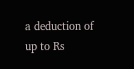a deduction of up to Rs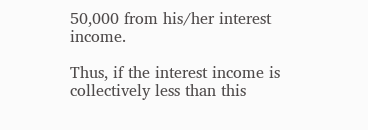50,000 from his/her interest income.

Thus, if the interest income is collectively less than this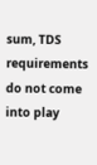sum, TDS requirements do not come into play